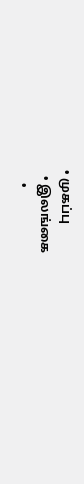• முகப்பு
  • இலங்கை
    •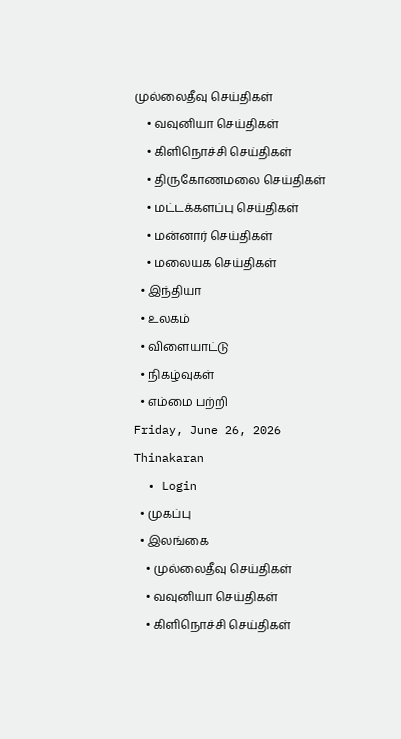முல்லைதீவு செய்திகள்
    • வவுனியா செய்திகள்
    • கிளிநொச்சி செய்திகள்
    • திருகோணமலை செய்திகள்
    • மட்டக்களப்பு செய்திகள்
    • மன்னார் செய்திகள்
    • மலையக செய்திகள்
  • இந்தியா
  • உலகம்
  • விளையாட்டு
  • நிகழ்வுகள்
  • எம்மை பற்றி
Friday, June 26, 2026
Thinakaran
  • Login
  • முகப்பு
  • இலங்கை
    • முல்லைதீவு செய்திகள்
    • வவுனியா செய்திகள்
    • கிளிநொச்சி செய்திகள்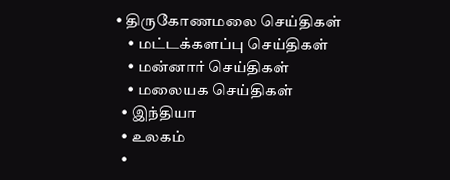• திருகோணமலை செய்திகள்
    • மட்டக்களப்பு செய்திகள்
    • மன்னார் செய்திகள்
    • மலையக செய்திகள்
  • இந்தியா
  • உலகம்
  •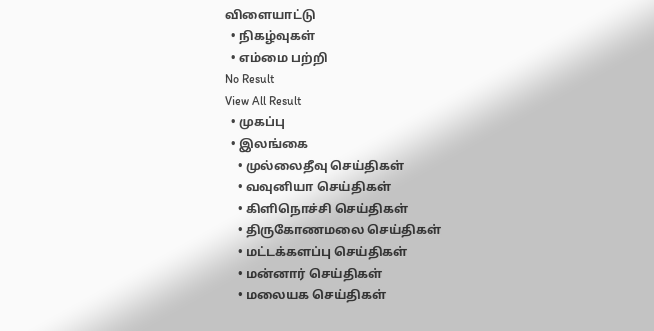விளையாட்டு
  • நிகழ்வுகள்
  • எம்மை பற்றி
No Result
View All Result
  • முகப்பு
  • இலங்கை
    • முல்லைதீவு செய்திகள்
    • வவுனியா செய்திகள்
    • கிளிநொச்சி செய்திகள்
    • திருகோணமலை செய்திகள்
    • மட்டக்களப்பு செய்திகள்
    • மன்னார் செய்திகள்
    • மலையக செய்திகள்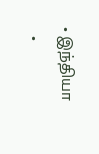• இந்தியா
  •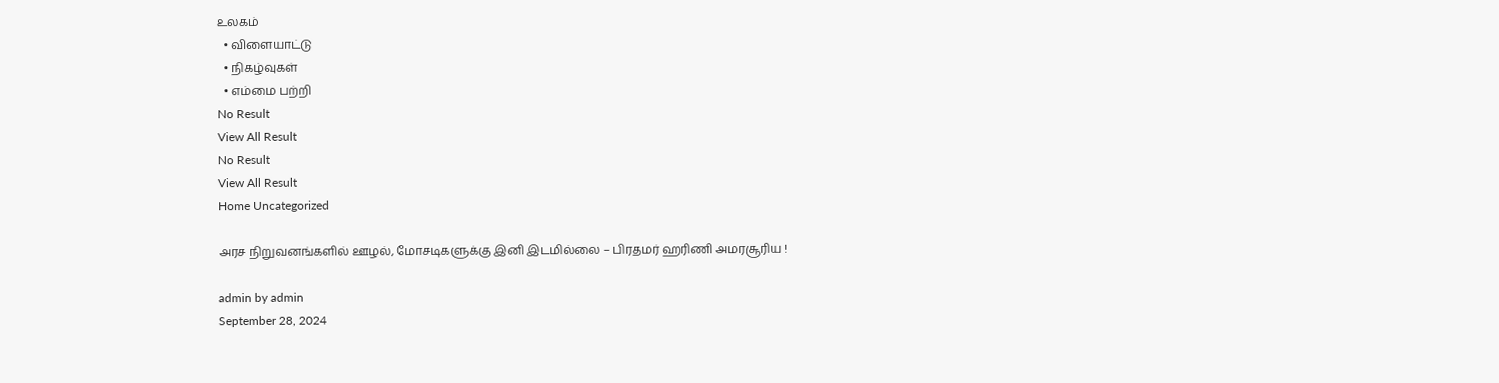உலகம்
  • விளையாட்டு
  • நிகழ்வுகள்
  • எம்மை பற்றி
No Result
View All Result
No Result
View All Result
Home Uncategorized

அரச நிறுவனங்களில் ஊழல், மோசடிகளுக்கு இனி இடமில்லை – பிரதமர் ஹரிணி அமரசூரிய !

admin by admin
September 28, 2024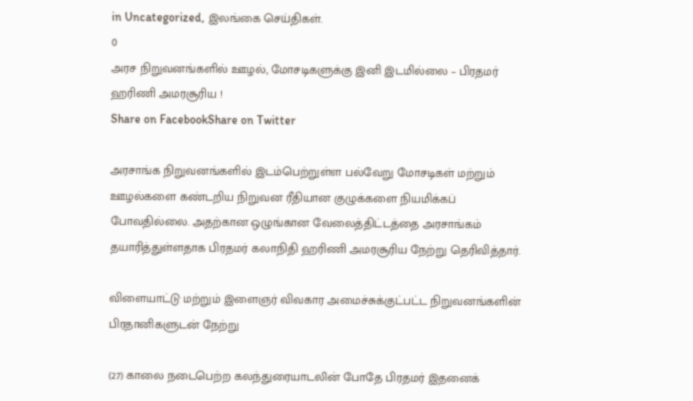in Uncategorized, இலங்கை செய்திகள்.
0
அரச நிறுவனங்களில் ஊழல், மோசடிகளுக்கு இனி இடமில்லை – பிரதமர் ஹரிணி அமரசூரிய !
Share on FacebookShare on Twitter

அரசாங்க நிறுவனங்களில் இடம்பெற்றுள்ள பல்வேறு மோசடிகள் மற்றும் ஊழல்களை கண்டறிய நிறுவன ரீதியான குழுக்களை நியமிக்கப் போவதில்லை. அதற்கான ஒழுங்கான வேலைத்திட்டத்தை அரசாங்கம் தயாரித்துள்ளதாக பிரதமர் கலாநிதி ஹரிணி அமரசூரிய நேற்று தெரிவித்தார்.

விளையாட்டு மற்றும் இளைஞர் விவகார அமைச்சுக்குட்பட்ட நிறுவனங்களின் பிரதானிகளுடன் நேற்று

(27) காலை நடைபெற்ற கலந்துரையாடலின் போதே பிரதமர் இதனைக்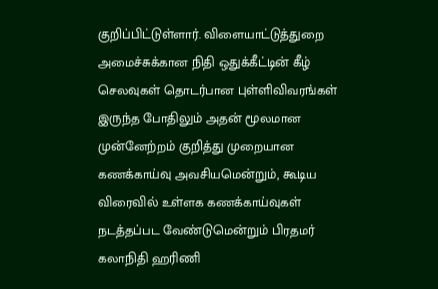குறிப்பிட்டுள்ளார். விளையாட்டுத்துறை அமைச்சுக்கான நிதி ஒதுக்கீட்டின் கீழ் செலவுகள் தொடர்பான புள்ளிவிவரங்கள் இருந்த போதிலும் அதன் மூலமான முன்னேற்றம் குறித்து முறையான கணக்காய்வு அவசியமென்றும், கூடிய விரைவில் உள்ளக கணக்காய்வுகள் நடத்தப்பட வேண்டுமென்றும் பிரதமர் கலாநிதி ஹரிணி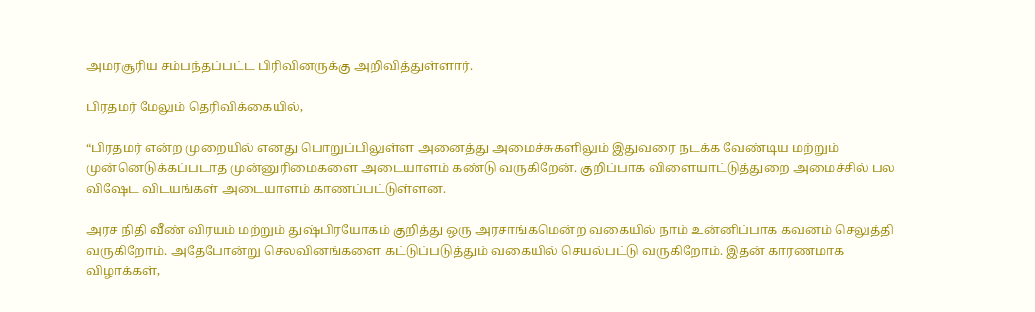அமரசூரிய சம்பந்தப்பட்ட பிரிவினருக்கு அறிவித்துள்ளார்.

பிரதமர் மேலும் தெரிவிக்கையில்,

“பிரதமர் என்ற முறையில் எனது பொறுப்பிலுள்ள அனைத்து அமைச்சுகளிலும் இதுவரை நடக்க வேண்டிய மற்றும் முன்னெடுக்கப்படாத முன்னுரிமைகளை அடையாளம் கண்டு வருகிறேன். குறிப்பாக விளையாட்டுத்துறை அமைச்சில் பல விஷேட விடயங்கள் அடையாளம் காணப்பட்டுள்ளன.

அரச நிதி வீண் விரயம் மற்றும் துஷ்பிரயோகம் குறித்து ஒரு அரசாங்கமென்ற வகையில் நாம் உன்னிப்பாக கவனம் செலுத்தி வருகிறோம். அதேபோன்று செலவினங்களை கட்டுப்படுத்தும் வகையில் செயல்பட்டு வருகிறோம். இதன் காரணமாக விழாக்கள்,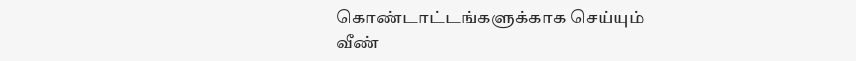கொண்டாட்டங்களுக்காக செய்யும் வீண்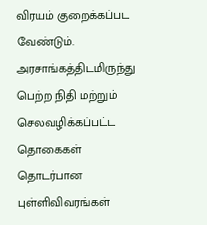விரயம் குறைக்கப்பட வேண்டும். அரசாங்கத்திடமிருந்து பெற்ற நிதி மற்றும் செலவழிக்கப்பட்ட தொகைகள் தொடர்பான புள்ளிவிவரங்கள்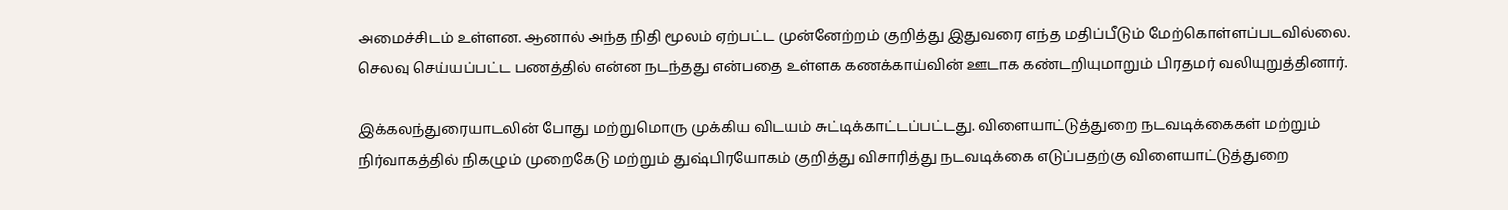அமைச்சிடம் உள்ளன. ஆனால் அந்த நிதி மூலம் ஏற்பட்ட முன்னேற்றம் குறித்து இதுவரை எந்த மதிப்பீடும் மேற்கொள்ளப்படவில்லை. செலவு செய்யப்பட்ட பணத்தில் என்ன நடந்தது என்பதை உள்ளக கணக்காய்வின் ஊடாக கண்டறியுமாறும் பிரதமர் வலியுறுத்தினார்.

இக்கலந்துரையாடலின் போது மற்றுமொரு முக்கிய விடயம் சுட்டிக்காட்டப்பட்டது. விளையாட்டுத்துறை நடவடிக்கைகள் மற்றும் நிர்வாகத்தில் நிகழும் முறைகேடு மற்றும் துஷ்பிரயோகம் குறித்து விசாரித்து நடவடிக்கை எடுப்பதற்கு விளையாட்டுத்துறை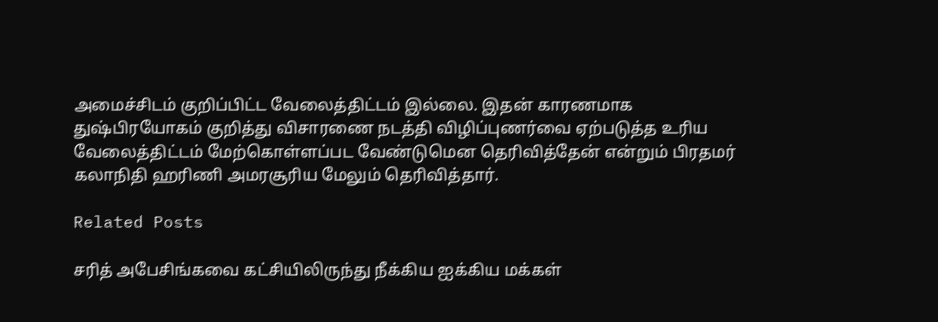அமைச்சிடம் குறிப்பிட்ட வேலைத்திட்டம் இல்லை. இதன் காரணமாக துஷ்பிரயோகம் குறித்து விசாரணை நடத்தி விழிப்புணர்வை ஏற்படுத்த உரிய வேலைத்திட்டம் மேற்கொள்ளப்பட வேண்டுமென தெரிவித்தேன் என்றும் பிரதமர் கலாநிதி ஹரிணி அமரசூரிய மேலும் தெரிவித்தார்.

Related Posts

சரித் அபேசிங்கவை கட்சியிலிருந்து நீக்கிய ஐக்கிய மக்கள்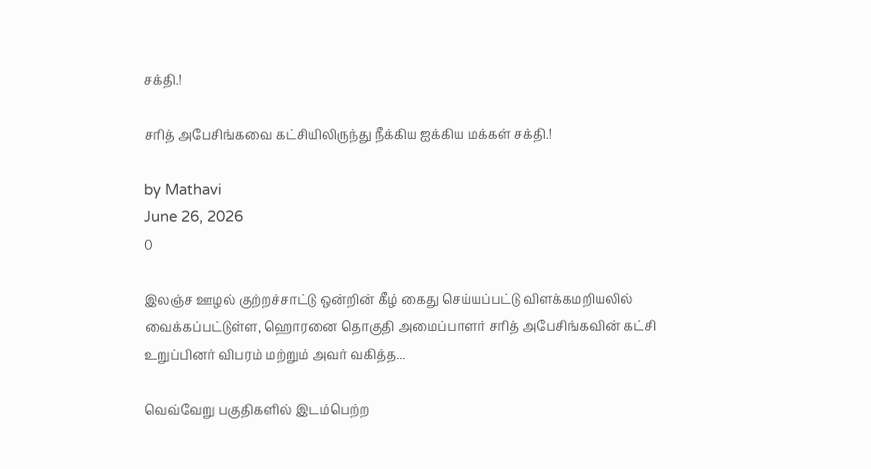சக்தி.!

சரித் அபேசிங்கவை கட்சியிலிருந்து நீக்கிய ஐக்கிய மக்கள் சக்தி.!

by Mathavi
June 26, 2026
0

இலஞ்ச ஊழல் குற்றச்சாட்டு ஒன்றின் கீழ் கைது செய்யப்பட்டு விளக்கமறியலில் வைக்கப்பட்டுள்ள, ஹொரனை தொகுதி அமைப்பாளர் சரித் அபேசிங்கவின் கட்சி உறுப்பினர் விபரம் மற்றும் அவர் வகித்த...

வெவ்வேறு பகுதிகளில் இடம்பெற்ற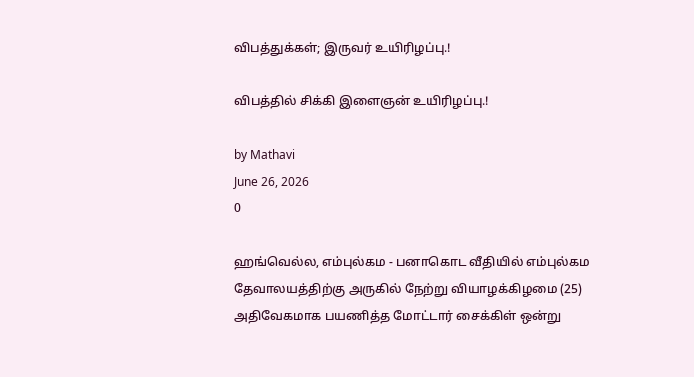விபத்துக்கள்; இருவர் உயிரிழப்பு.!

விபத்தில் சிக்கி இளைஞன் உயிரிழப்பு.!

by Mathavi
June 26, 2026
0

ஹங்வெல்ல, எம்புல்கம - பனாகொட வீதியில் எம்புல்கம தேவாலயத்திற்கு அருகில் நேற்று வியாழக்கிழமை (25) அதிவேகமாக பயணித்த மோட்டார் சைக்கிள் ஒன்று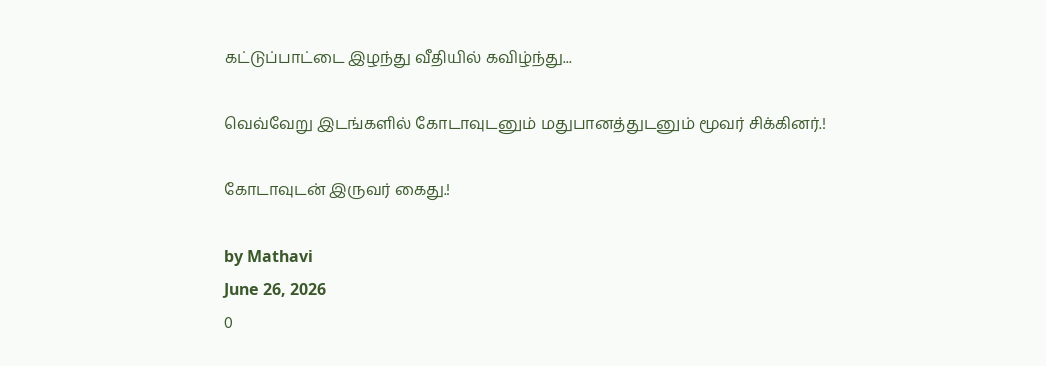கட்டுப்பாட்டை இழந்து வீதியில் கவிழ்ந்து...

வெவ்வேறு இடங்களில் கோடாவுடனும் மதுபானத்துடனும் மூவர் சிக்கினர்.!

கோடாவுடன் இருவர் கைது.!

by Mathavi
June 26, 2026
0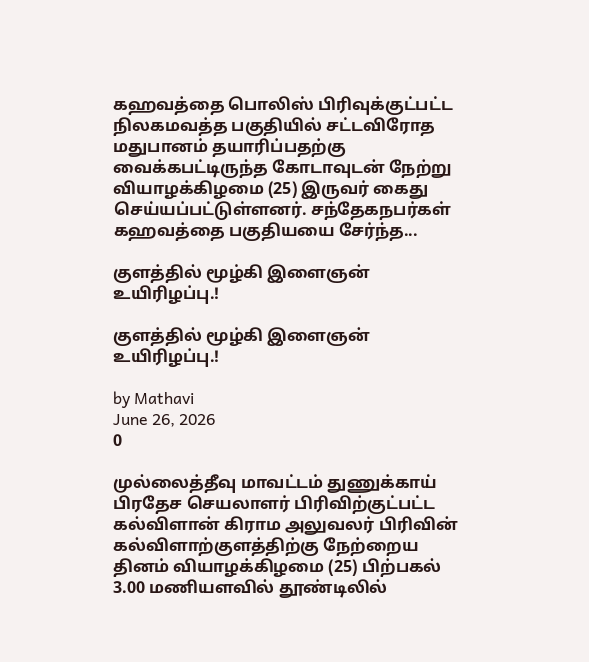கஹவத்தை பொலிஸ் பிரிவுக்குட்பட்ட நிலகமவத்த பகுதியில் சட்டவிரோத மதுபானம் தயாரிப்பதற்கு வைக்கபட்டிருந்த கோடாவுடன் நேற்று வியாழக்கிழமை (25) இருவர் கைது செய்யப்பட்டுள்ளனர். சந்தேகநபர்கள் கஹவத்தை பகுதியயை சேர்ந்த...

குளத்தில் மூழ்கி இளைஞன் உயிரிழப்பு.!

குளத்தில் மூழ்கி இளைஞன் உயிரிழப்பு.!

by Mathavi
June 26, 2026
0

முல்லைத்தீவு மாவட்டம் துணுக்காய் பிரதேச செயலாளர் பிரிவிற்குட்பட்ட கல்விளான் கிராம அலுவலர் பிரிவின் கல்விளாற்குளத்திற்கு நேற்றைய தினம் வியாழக்கிழமை (25) பிற்பகல் 3.00 மணியளவில் தூண்டிலில்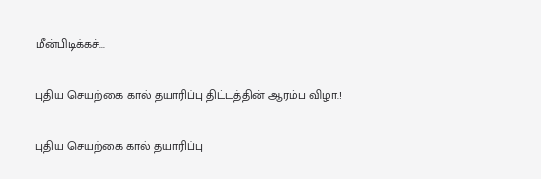மீன்பிடிக்கச்...

புதிய செயற்கை கால் தயாரிப்பு திட்டத்தின் ஆரம்ப விழா.!

புதிய செயற்கை கால் தயாரிப்பு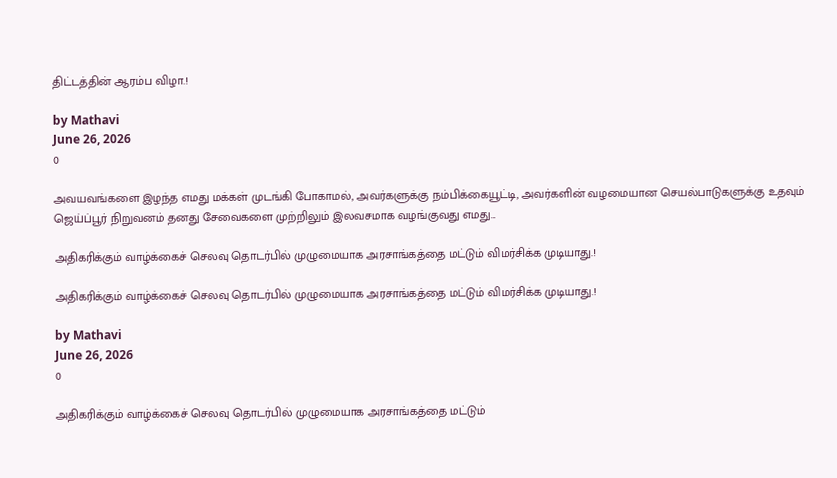திட்டத்தின் ஆரம்ப விழா.!

by Mathavi
June 26, 2026
0

அவயவங்களை இழந்த எமது மக்கள் முடங்கி போகாமல், அவர்களுக்கு நம்பிக்கையூட்டி, அவர்களின் வழமையான செயல்பாடுகளுக்கு உதவும் ஜெய்ப்பூர் நிறுவனம் தனது சேவைகளை முற்றிலும் இலவசமாக வழங்குவது எமது...

அதிகரிக்கும் வாழ்க்கைச் செலவு தொடர்பில் முழுமையாக அரசாங்கத்தை மட்டும் விமர்சிக்க முடியாது.!

அதிகரிக்கும் வாழ்க்கைச் செலவு தொடர்பில் முழுமையாக அரசாங்கத்தை மட்டும் விமர்சிக்க முடியாது.!

by Mathavi
June 26, 2026
0

அதிகரிக்கும் வாழ்க்கைச் செலவு தொடர்பில் முழுமையாக அரசாங்கத்தை மட்டும்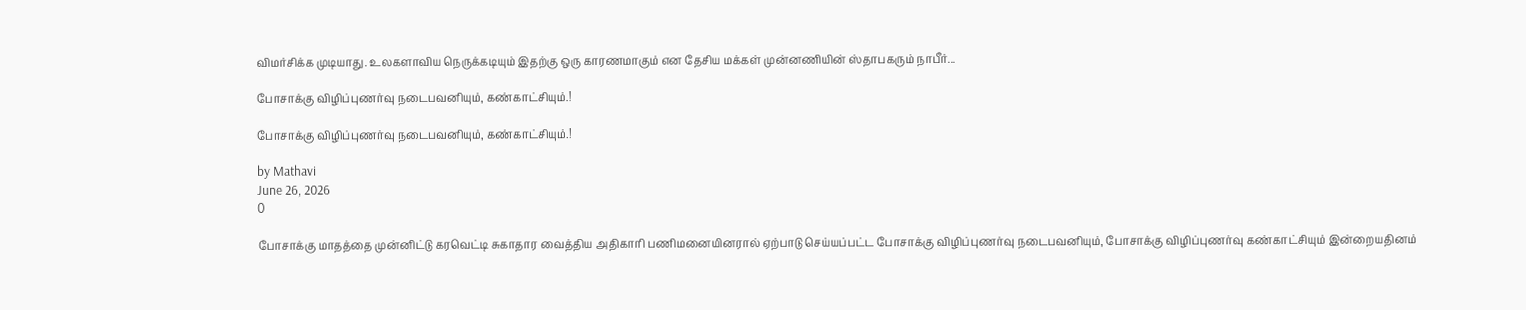விமர்சிக்க முடியாது. உலகளாவிய நெருக்கடியும் இதற்கு ஒரு காரணமாகும் என தேசிய மக்கள் முன்னணியின் ஸ்தாபகரும் நாபீர்...

போசாக்கு விழிப்புணர்வு நடைபவனியும், கண்காட்சியும்.!

போசாக்கு விழிப்புணர்வு நடைபவனியும், கண்காட்சியும்.!

by Mathavi
June 26, 2026
0

போசாக்கு மாதத்தை முன்னிட்டு கரவெட்டி சுகாதார வைத்திய அதிகாரி பணிமனையினரால் ஏற்பாடு செய்யப்பட்ட போசாக்கு விழிப்புணர்வு நடைபவனியும், போசாக்கு விழிப்புணர்வு கண்காட்சியும் இன்றையதினம்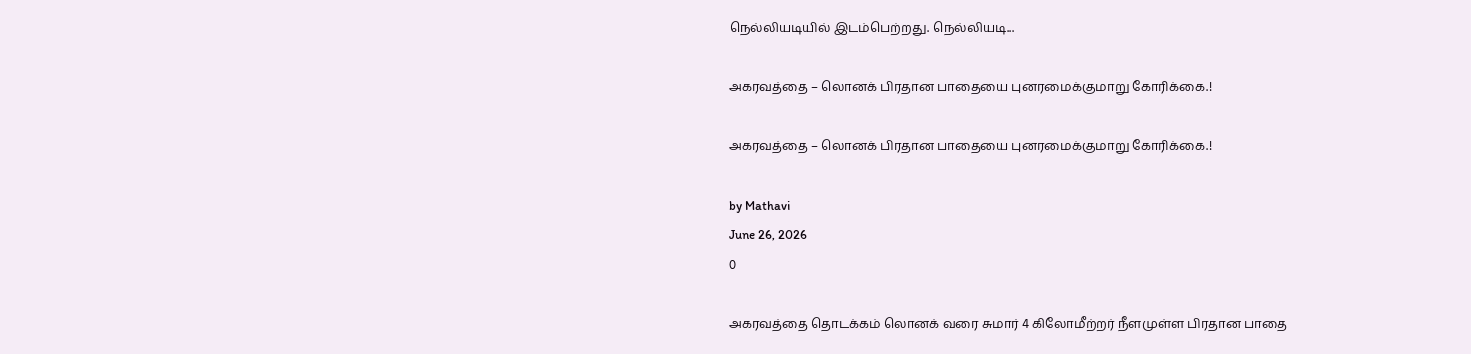நெல்லியடியில் இடம்பெற்றது. நெல்லியடி...

அகரவத்தை – லொனக் பிரதான பாதையை புனரமைக்குமாறு கோரிக்கை.!

அகரவத்தை – லொனக் பிரதான பாதையை புனரமைக்குமாறு கோரிக்கை.!

by Mathavi
June 26, 2026
0

அகரவத்தை தொடக்கம் லொனக் வரை சுமார் 4 கிலோமீற்றர் நீளமுள்ள பிரதான பாதை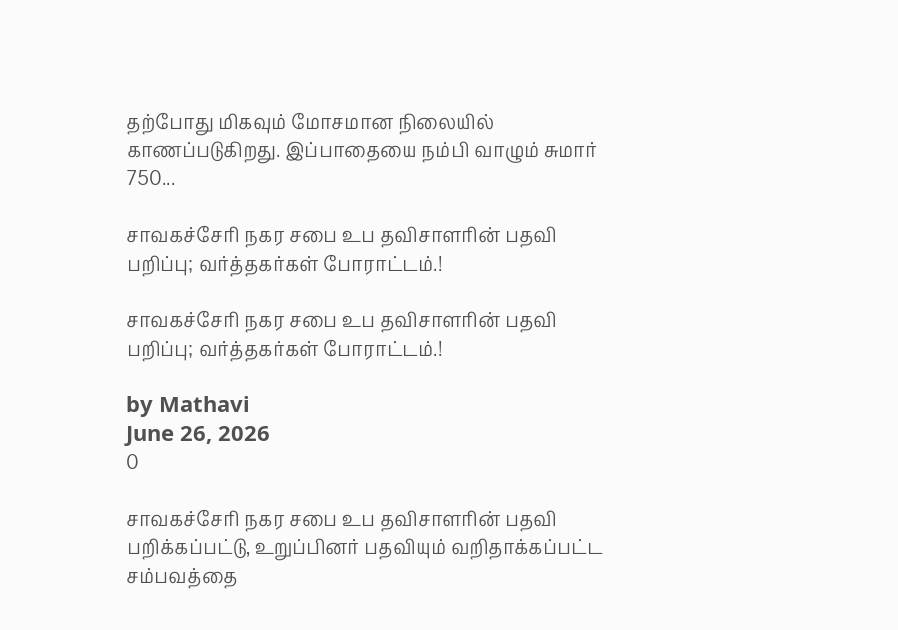தற்போது மிகவும் மோசமான நிலையில் காணப்படுகிறது. இப்பாதையை நம்பி வாழும் சுமார் 750...

சாவகச்சேரி நகர சபை உப தவிசாளரின் பதவி பறிப்பு; வர்த்தகர்கள் போராட்டம்.!

சாவகச்சேரி நகர சபை உப தவிசாளரின் பதவி பறிப்பு; வர்த்தகர்கள் போராட்டம்.!

by Mathavi
June 26, 2026
0

சாவகச்சேரி நகர சபை உப தவிசாளரின் பதவி பறிக்கப்பட்டு, உறுப்பினர் பதவியும் வறிதாக்கப்பட்ட சம்பவத்தை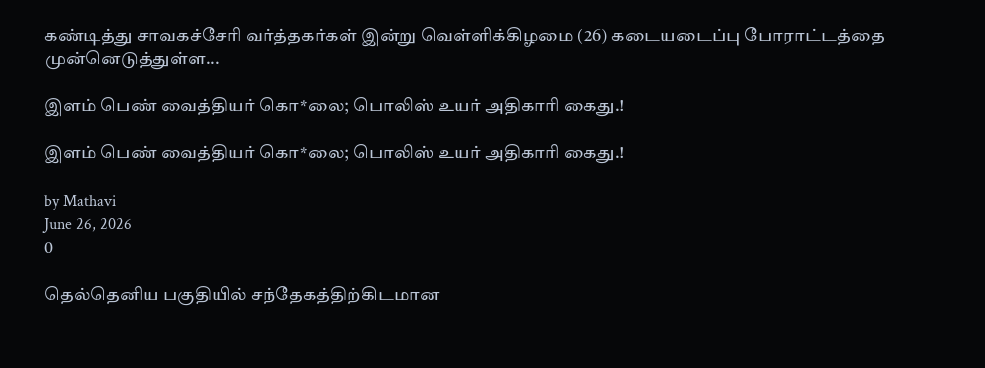கண்டித்து சாவகச்சேரி வர்த்தகர்கள் இன்று வெள்ளிக்கிழமை (26) கடையடைப்பு போராட்டத்தை முன்னெடுத்துள்ள...

இளம் பெண் வைத்தியர் கொ*லை; பொலிஸ் உயர் அதிகாரி கைது.!

இளம் பெண் வைத்தியர் கொ*லை; பொலிஸ் உயர் அதிகாரி கைது.!

by Mathavi
June 26, 2026
0

தெல்தெனிய பகுதியில் சந்தேகத்திற்கிடமான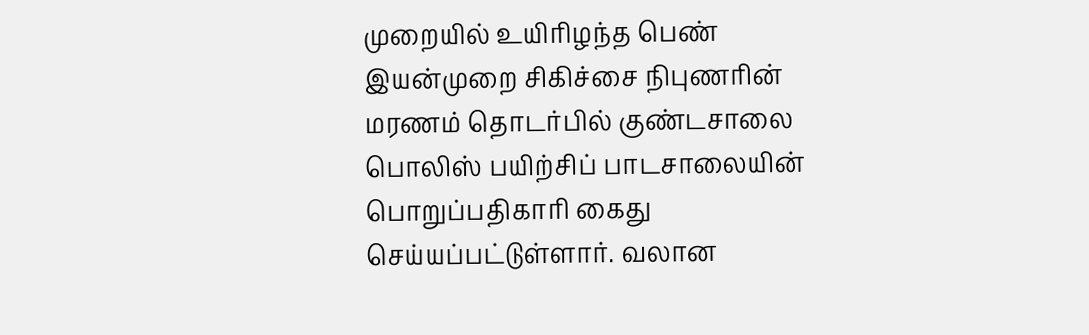முறையில் உயிரிழந்த பெண் இயன்முறை சிகிச்சை நிபுணரின் மரணம் தொடர்பில் குண்டசாலை பொலிஸ் பயிற்சிப் பாடசாலையின் பொறுப்பதிகாரி கைது செய்யப்பட்டுள்ளார். வலான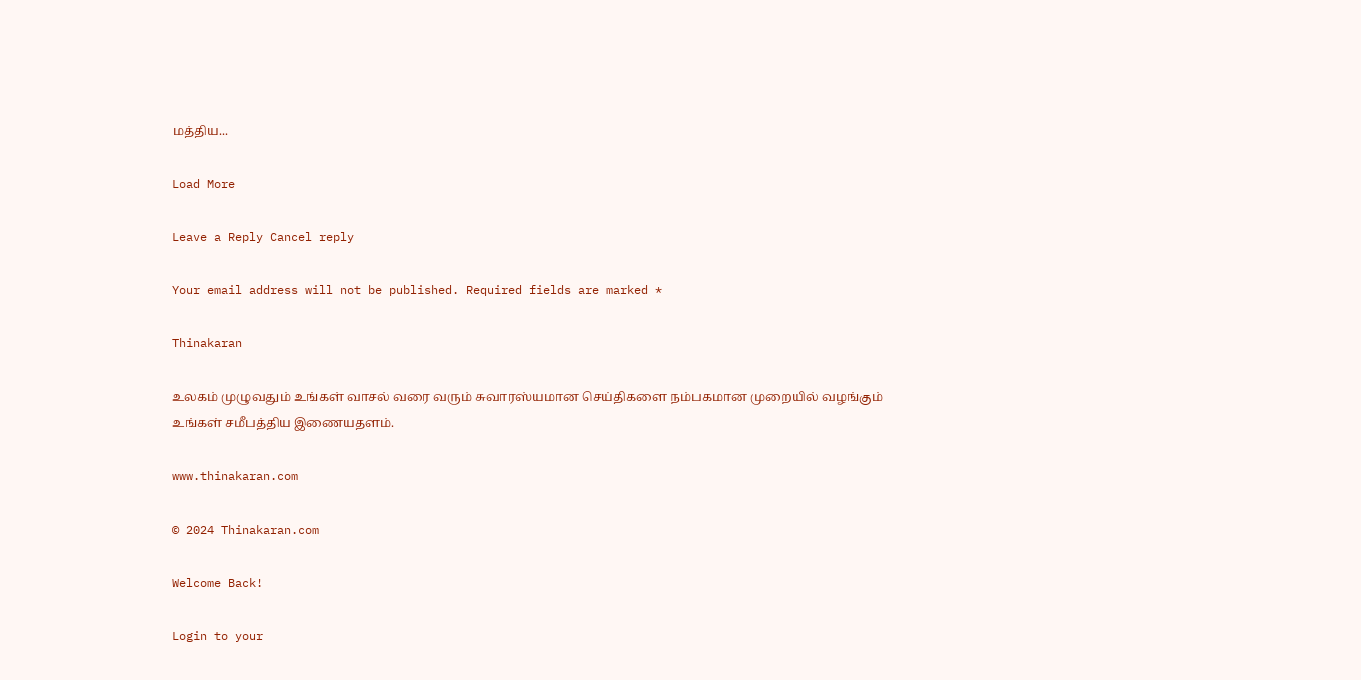மத்திய...

Load More

Leave a Reply Cancel reply

Your email address will not be published. Required fields are marked *

Thinakaran

உலகம் முழுவதும் உங்கள் வாசல் வரை வரும் சுவாரஸ்யமான செய்திகளை நம்பகமான முறையில் வழங்கும் உங்கள் சமீபத்திய இணையதளம்.

www.thinakaran.com

© 2024 Thinakaran.com

Welcome Back!

Login to your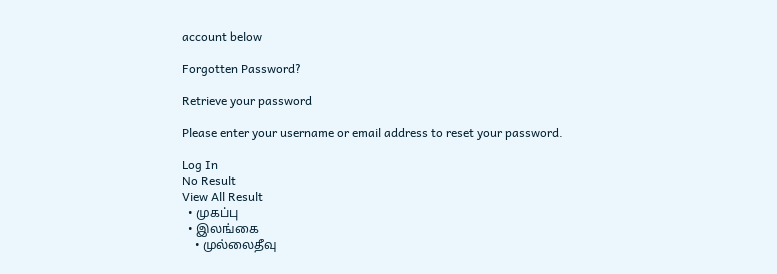account below

Forgotten Password?

Retrieve your password

Please enter your username or email address to reset your password.

Log In
No Result
View All Result
  • முகப்பு
  • இலங்கை
    • முல்லைதீவு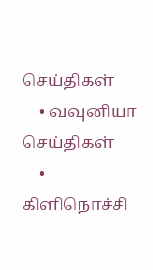செய்திகள்
    • வவுனியா செய்திகள்
    • கிளிநொச்சி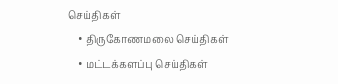செய்திகள்
    • திருகோணமலை செய்திகள்
    • மட்டக்களப்பு செய்திகள்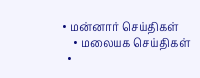• மன்னார் செய்திகள்
    • மலையக செய்திகள்
  •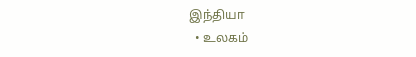இந்தியா
  • உலகம்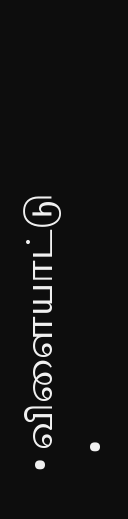• விளையாட்டு
  •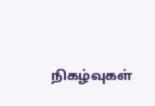நிகழ்வுகள்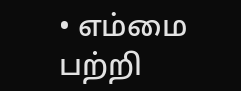• எம்மை பற்றி